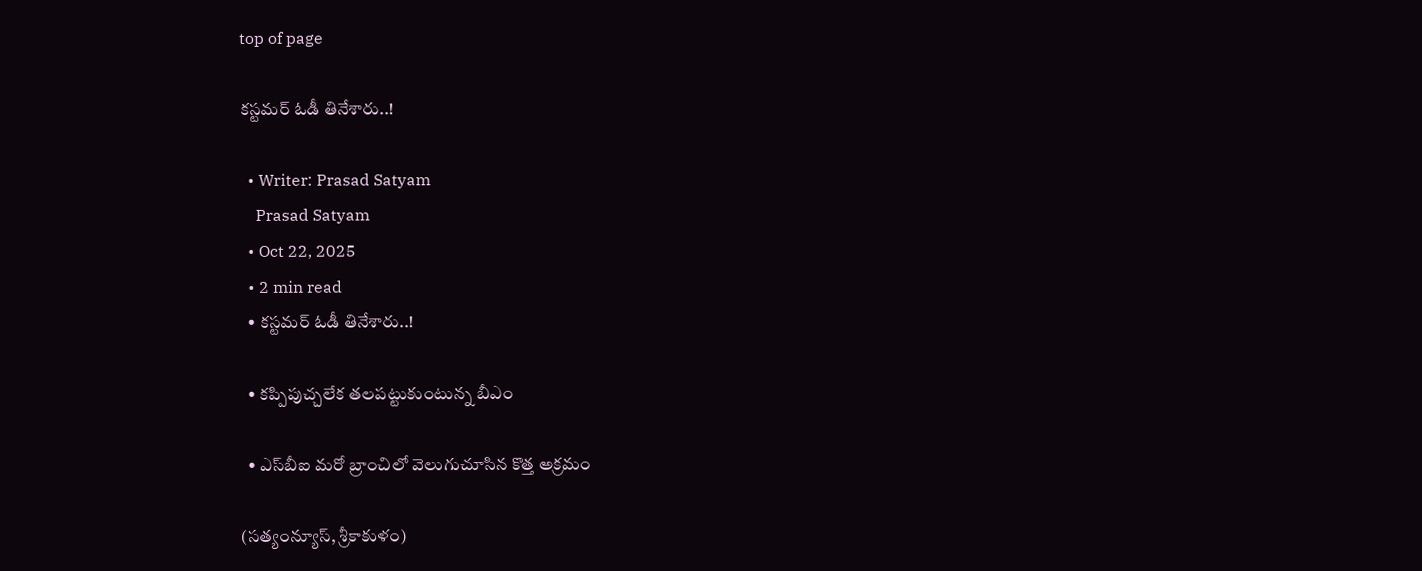top of page

కస్టమర్‌ ఓడీ తినేశారు..!

  • Writer: Prasad Satyam
    Prasad Satyam
  • Oct 22, 2025
  • 2 min read
  • కస్టమర్‌ ఓడీ తినేశారు..!

  • కప్పిపుచ్చలేక తలపట్టుకుంటున్న బీఎం

  • ఎస్‌బీఐ మరో బ్రాంచిలో వెలుగుచూసిన కొత్త అక్రమం

(సత్యంన్యూస్‌, శ్రీకాకుళం)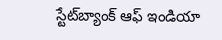స్టేట్‌బ్యాంక్‌ ఆఫ్‌ ఇండియా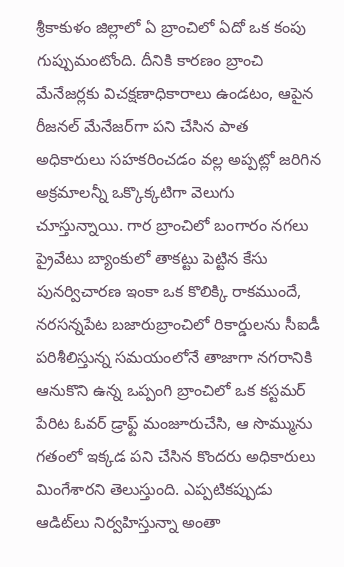శ్రీకాకుళం జిల్లాలో ఏ బ్రాంచిలో ఏదో ఒక కంపు గుప్పుమంటోంది. దీనికి కారణం బ్రాంచి మేనేజర్లకు విచక్షణాధికారాలు ఉండటం, ఆపైన రీజనల్‌ మేనేజర్‌గా పని చేసిన పాత అధికారులు సహకరించడం వల్ల అప్పట్లో జరిగిన అక్రమాలన్నీ ఒక్కొక్కటిగా వెలుగు చూస్తున్నాయి. గార బ్రాంచిలో బంగారం నగలు ప్రైవేటు బ్యాంకులో తాకట్టు పెట్టిన కేసు పునర్విచారణ ఇంకా ఒక కొలిక్కి రాకముందే, నరసన్నపేట బజారుబ్రాంచిలో రికార్డులను సీఐడీ పరిశీలిస్తున్న సమయంలోనే తాజాగా నగరానికి ఆనుకొని ఉన్న ఒప్పంగి బ్రాంచిలో ఒక కస్టమర్‌ పేరిట ఓవర్‌ డ్రాఫ్ట్‌ మంజూరుచేసి, ఆ సొమ్మును గతంలో ఇక్కడ పని చేసిన కొందరు అధికారులు మింగేశారని తెలుస్తుంది. ఎప్పటికప్పుడు ఆడిట్‌లు నిర్వహిస్తున్నా అంతా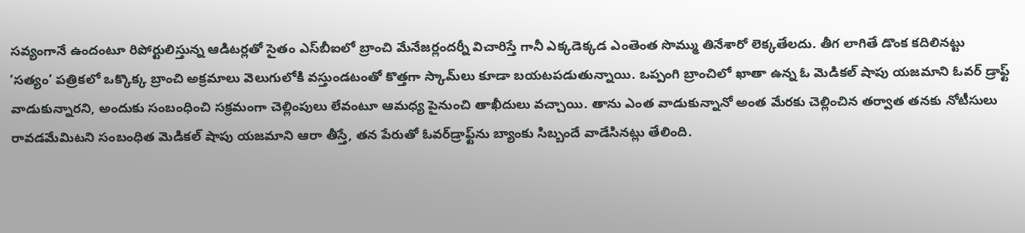సవ్యంగానే ఉందంటూ రిపోర్టులిస్తున్న ఆడిటర్లతో సైతం ఎస్‌బీఐలో బ్రాంచి మేనేజర్లందర్నీ విచారిస్తే గానీ ఎక్కడెక్కడ ఎంతెంత సొమ్ము తినేశారో లెక్కతేలదు. తీగ లాగితే డొంక కదిలినట్టు ‘సత్యం’ పత్రికలో ఒక్కొక్క బ్రాంచి అక్రమాలు వెలుగులోకి వస్తుండటంతో కొత్తగా స్కామ్‌లు కూడా బయటపడుతున్నాయి. ఒప్పంగి బ్రాంచిలో ఖాతా ఉన్న ఓ మెడికల్‌ షాపు యజమాని ఓవర్‌ డ్రాఫ్ట్‌ వాడుకున్నారని, అందుకు సంబంధించి సక్రమంగా చెల్లింపులు లేవంటూ ఆమధ్య పైనుంచి తాఖీదులు వచ్చాయి. తాను ఎంత వాడుకున్నానో అంత మేరకు చెల్లించిన తర్వాత తనకు నోటీసులు రావడమేమిటని సంబంధిత మెడికల్‌ షాపు యజమాని ఆరా తీస్తే, తన పేరుతో ఓవర్‌డ్రాఫ్ట్‌ను బ్యాంకు సిబ్బందే వాడేసినట్లు తేలింది.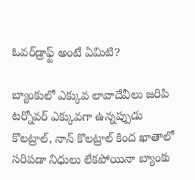ఓవర్‌డ్రాఫ్ట్‌ అంటే ఏమిటి?

బ్యాంకులో ఎక్కువ లావాదేవీలు జరిపి టర్నోవర్‌ ఎక్కువగా ఉన్నప్పుడు కొలట్రాల్‌, నాన్‌ కొలట్రాల్‌ కింద ఖాతాలో సరిపడా నిధులు లేకపోయినా బ్యాంకు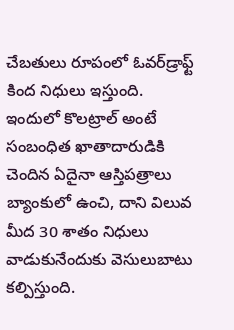చేబతులు రూపంలో ఓవర్‌డ్రాఫ్ట్‌ కింద నిధులు ఇస్తుంది. ఇందులో కొలట్రాల్‌ అంటే సంబంధిత ఖాతాదారుడికి చెందిన ఏదైనా ఆస్తిపత్రాలు బ్యాంకులో ఉంచి, దాని విలువ మీద 30 శాతం నిధులు వాడుకునేందుకు వెసులుబాటు కల్పిస్తుంది.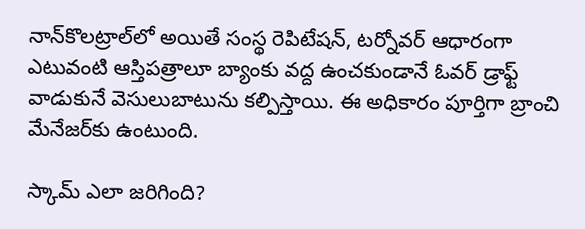నాన్‌కొలట్రాల్‌లో అయితే సంస్థ రెపిటేషన్‌, టర్నోవర్‌ ఆధారంగా ఎటువంటి ఆస్తిపత్రాలూ బ్యాంకు వద్ద ఉంచకుండానే ఓవర్‌ డ్రాఫ్ట్‌ వాడుకునే వెసులుబాటును కల్పిస్తాయి. ఈ అధికారం పూర్తిగా బ్రాంచి మేనేజర్‌కు ఉంటుంది.

స్కామ్‌ ఎలా జరిగింది?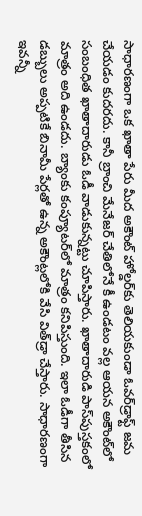సాధారణంగా ఒక ఖాతా పేరు మీద అకౌంట్‌ హోల్డర్‌కు తెలియకుండా ఓవర్‌డ్రాఫ్ట్‌ జమ చేయడం కుదరదు. కానీ బ్రాంచి మేనేజర్‌ చేతిలోనే కీ ఉండటం వల్ల ఆయన అకౌంట్‌లో సంబంధిత ఖాతాదారుడు ఓడీ వాడుకున్నట్టు చూపిస్తారు. ఖాతాదారుడి పాస్‌పుస్తకంలో మాత్రం అది ఉండదు. బ్యాంకు కంప్యూటర్‌లో మాత్రం కనిపిస్తుంది. ఇలా ఓడీగా తీసిన డబ్బులు అప్పటికే బినామీ పేర్లతో ఉన్న అకౌంట్లలోకి వేసి విత్‌డ్రా చేస్తారు. సాధారణంగా ఇవన్నీ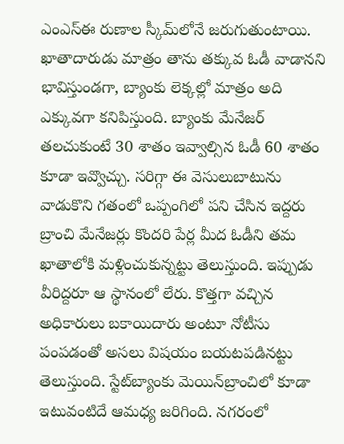ఎంఎస్‌ఈ రుణాల స్కీమ్‌లోనే జరుగుతుంటాయి. ఖాతాదారుడు మాత్రం తాను తక్కువ ఓడీ వాడానని భావిస్తుండగా, బ్యాంకు లెక్కల్లో మాత్రం అది ఎక్కువగా కనిపిస్తుంది. బ్యాంకు మేనేజర్‌ తలచుకుంటే 30 శాతం ఇవ్వాల్సిన ఓడీ 60 శాతం కూడా ఇవ్వొచ్చు. సరిగ్గా ఈ వెసులుబాటును వాడుకొని గతంలో ఒప్పంగిలో పని చేసిన ఇద్దరు బ్రాంచి మేనేజర్లు కొందరి పేర్ల మీద ఓడీని తమ ఖాతాలోకి మళ్లించుకున్నట్టు తెలుస్తుంది. ఇప్పుడు వీరిద్దరూ ఆ స్థానంలో లేరు. కొత్తగా వచ్చిన అధికారులు బకాయిదారు అంటూ నోటీసు పంపడంతో అసలు విషయం బయటపడినట్టు తెలుస్తుంది. స్టేట్‌బ్యాంకు మెయిన్‌బ్రాంచిలో కూడా ఇటువంటిదే ఆమధ్య జరిగింది. నగరంలో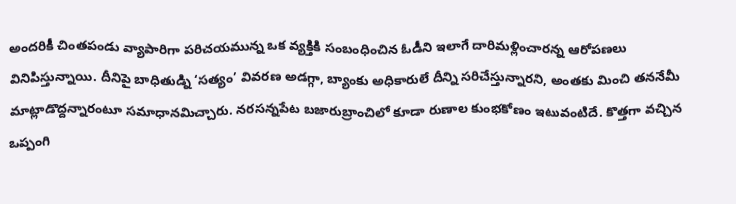అందరికీ చింతపండు వ్యాపారిగా పరిచయమున్న ఒక వ్యక్తికి సంబంధించిన ఓడీని ఇలాగే దారిమళ్లించారన్న ఆరోపణలు వినిపిస్తున్నాయి. దీనిపై బాధితుడ్ని ‘సత్యం’ వివరణ అడగ్గా, బ్యాంకు అధికారులే దీన్ని సరిచేస్తున్నారని, అంతకు మించి తననేమీ మాట్లాడొద్దన్నారంటూ సమాధానమిచ్చారు. నరసన్నపేట బజారుబ్రాంచిలో కూడా రుణాల కుంభకోణం ఇటువంటిదే. కొత్తగా వచ్చిన ఒప్పంగి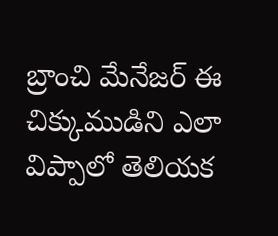బ్రాంచి మేనేజర్‌ ఈ చిక్కుముడిని ఎలా విప్పాలో తెలియక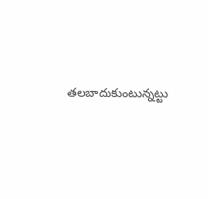తలబాదుకుంటున్నట్టు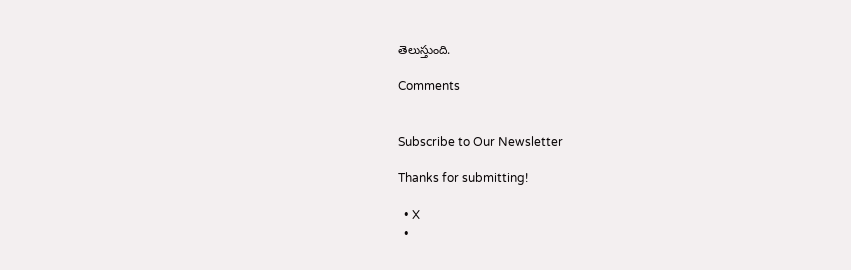తెలుస్తుంది.

Comments


Subscribe to Our Newsletter

Thanks for submitting!

  • X
  •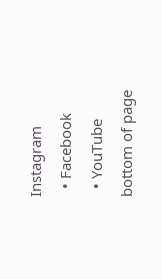Instagram
  • Facebook
  • YouTube
bottom of page